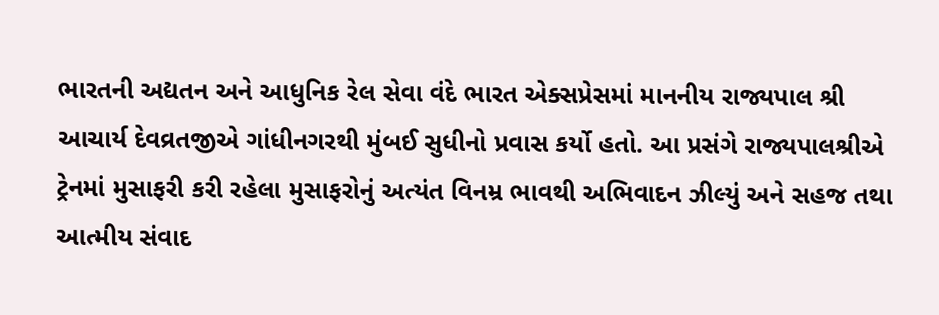ભારતની અદ્યતન અને આધુનિક રેલ સેવા વંદે ભારત એક્સપ્રેસમાં માનનીય રાજ્યપાલ શ્રી આચાર્ય દેવવ્રતજીએ ગાંધીનગરથી મુંબઈ સુધીનો પ્રવાસ કર્યો હતો. આ પ્રસંગે રાજ્યપાલશ્રીએ ટ્રેનમાં મુસાફરી કરી રહેલા મુસાફરોનું અત્યંત વિનમ્ર ભાવથી અભિવાદન ઝીલ્યું અને સહજ તથા આત્મીય સંવાદ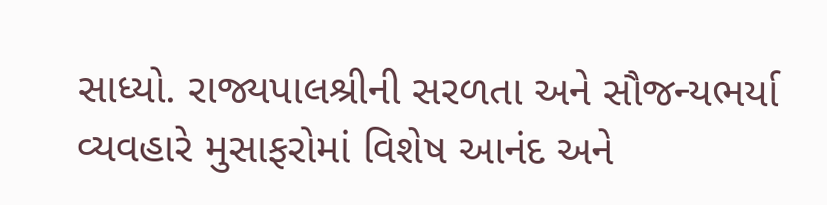સાધ્યો. રાજ્યપાલશ્રીની સરળતા અને સૌજન્યભર્યા વ્યવહારે મુસાફરોમાં વિશેષ આનંદ અને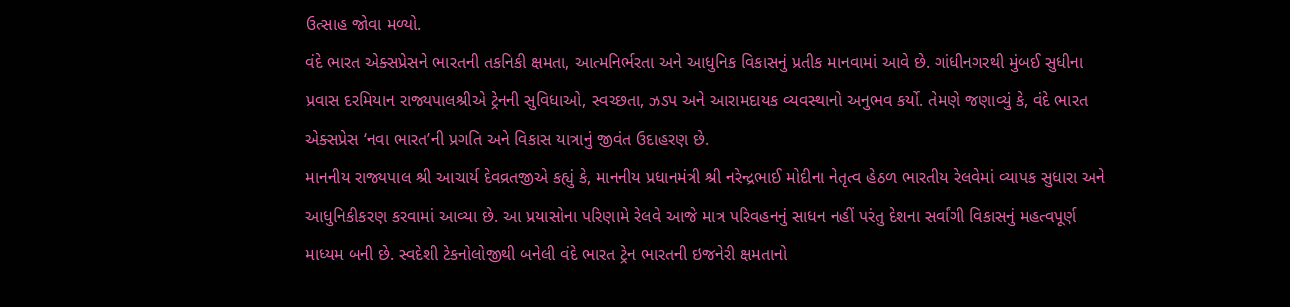ઉત્સાહ જોવા મળ્યો.
વંદે ભારત એક્સપ્રેસને ભારતની તકનિકી ક્ષમતા, આત્મનિર્ભરતા અને આધુનિક વિકાસનું પ્રતીક માનવામાં આવે છે. ગાંધીનગરથી મુંબઈ સુધીના પ્રવાસ દરમિયાન રાજ્યપાલશ્રીએ ટ્રેનની સુવિધાઓ, સ્વચ્છતા, ઝડપ અને આરામદાયક વ્યવસ્થાનો અનુભવ કર્યો. તેમણે જણાવ્યું કે, વંદે ભારત એક્સપ્રેસ ‘નવા ભારત’ની પ્રગતિ અને વિકાસ યાત્રાનું જીવંત ઉદાહરણ છે.
માનનીય રાજ્યપાલ શ્રી આચાર્ય દેવવ્રતજીએ કહ્યું કે, માનનીય પ્રધાનમંત્રી શ્રી નરેન્દ્રભાઈ મોદીના નેતૃત્વ હેઠળ ભારતીય રેલવેમાં વ્યાપક સુધારા અને આધુનિકીકરણ કરવામાં આવ્યા છે. આ પ્રયાસોના પરિણામે રેલવે આજે માત્ર પરિવહનનું સાધન નહીં પરંતુ દેશના સર્વાંગી વિકાસનું મહત્વપૂર્ણ માધ્યમ બની છે. સ્વદેશી ટેકનોલોજીથી બનેલી વંદે ભારત ટ્રેન ભારતની ઇજનેરી ક્ષમતાનો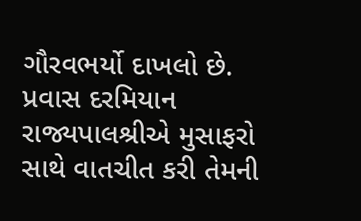ગૌરવભર્યો દાખલો છે.
પ્રવાસ દરમિયાન રાજ્યપાલશ્રીએ મુસાફરો સાથે વાતચીત કરી તેમની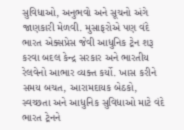સુવિધાઓ, અનુભવો અને સૂચનો અંગે જાણકારી મેળવી. મુસાફરોએ પણ વંદે ભારત એક્સપ્રેસ જેવી આધુનિક ટ્રેન શરૂ કરવા બદલ કેન્દ્ર સરકાર અને ભારતીય રેલવેનો આભાર વ્યક્ત કર્યો. ખાસ કરીને સમય બચત, આરામદાયક બેઠકો, સ્વચ્છતા અને આધુનિક સુવિધાઓ માટે વંદે ભારત ટ્રેનને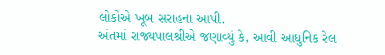લોકોએ ખૂબ સરાહના આપી.
અંતમાં રાજ્યપાલશ્રીએ જણાવ્યું કે, આવી આધુનિક રેલ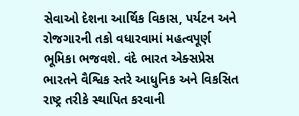સેવાઓ દેશના આર્થિક વિકાસ, પર્યટન અને રોજગારની તકો વધારવામાં મહત્વપૂર્ણ ભૂમિકા ભજવશે. વંદે ભારત એક્સપ્રેસ ભારતને વૈશ્વિક સ્તરે આધુનિક અને વિકસિત રાષ્ટ્ર તરીકે સ્થાપિત કરવાની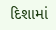દિશામાં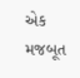એક મજબૂત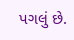પગલું છે.